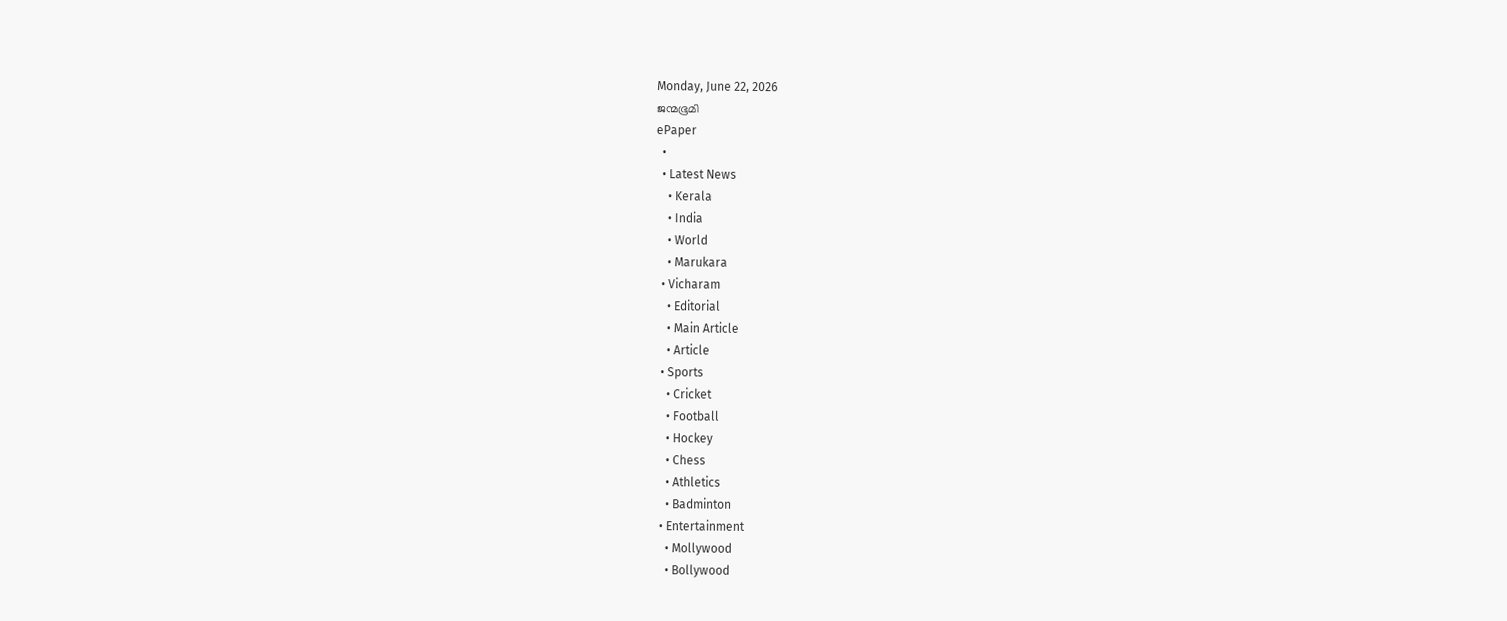Monday, June 22, 2026
ജന്മഭൂമി
ePaper
  •
  • Latest News
    • Kerala
    • India
    • World
    • Marukara
  • Vicharam
    • Editorial
    • Main Article
    • Article
  • Sports
    • Cricket
    • Football
    • Hockey
    • Chess
    • Athletics
    • Badminton
  • Entertainment
    • Mollywood
    • Bollywood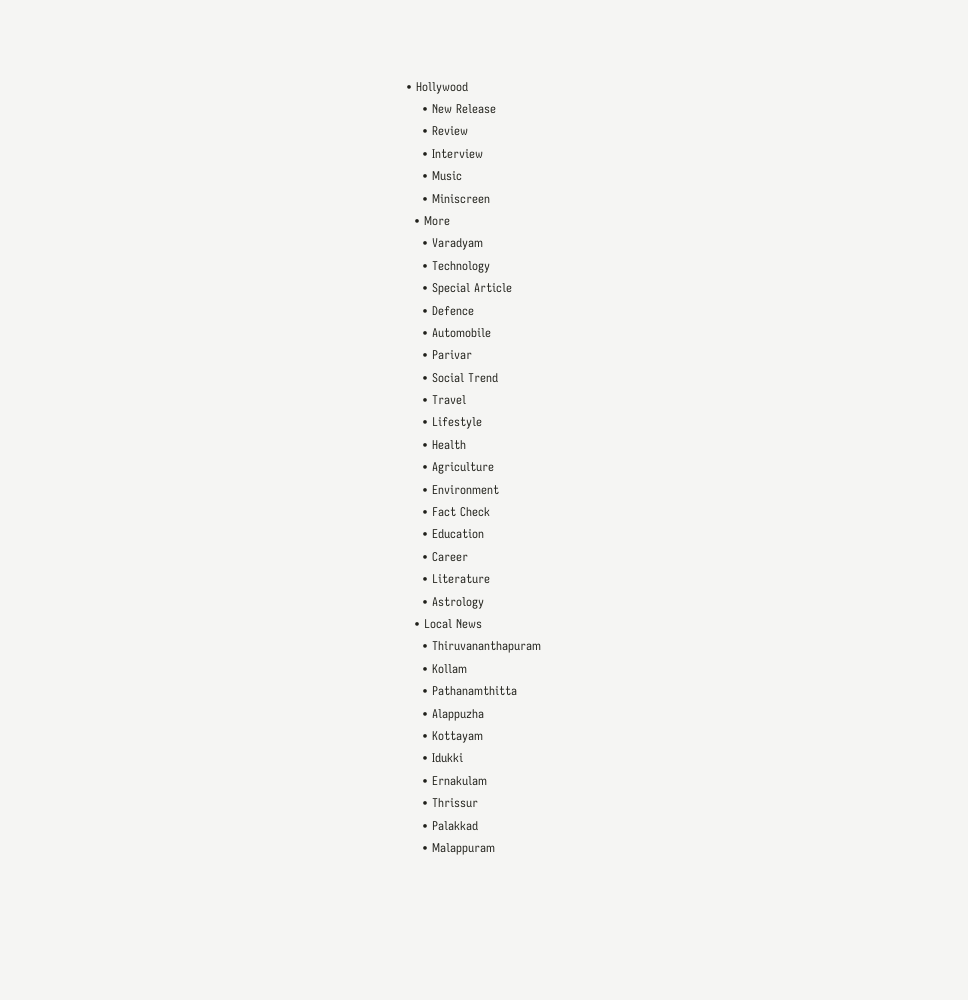• Hollywood
    • New Release
    • Review
    • Interview
    • Music
    • Miniscreen
  • More
    • Varadyam
    • Technology
    • Special Article
    • Defence
    • Automobile
    • Parivar
    • Social Trend
    • Travel
    • Lifestyle
    • Health
    • Agriculture
    • Environment
    • Fact Check
    • Education
    • Career
    • Literature
    • Astrology
  • Local News
    • Thiruvananthapuram
    • Kollam
    • Pathanamthitta
    • Alappuzha
    • Kottayam
    • Idukki
    • Ernakulam
    • Thrissur
    • Palakkad
    • Malappuram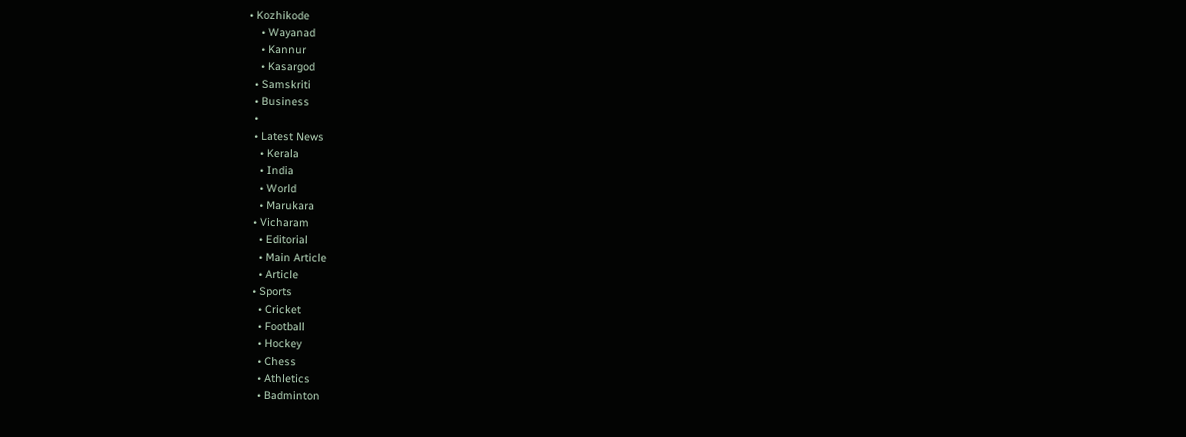• Kozhikode
    • Wayanad
    • Kannur
    • Kasargod
  • Samskriti
  • Business
  •
  • Latest News
    • Kerala
    • India
    • World
    • Marukara
  • Vicharam
    • Editorial
    • Main Article
    • Article
  • Sports
    • Cricket
    • Football
    • Hockey
    • Chess
    • Athletics
    • Badminton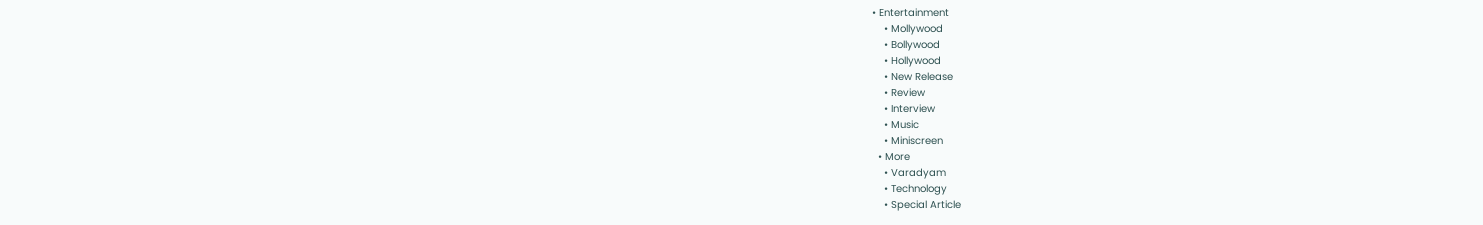• Entertainment
    • Mollywood
    • Bollywood
    • Hollywood
    • New Release
    • Review
    • Interview
    • Music
    • Miniscreen
  • More
    • Varadyam
    • Technology
    • Special Article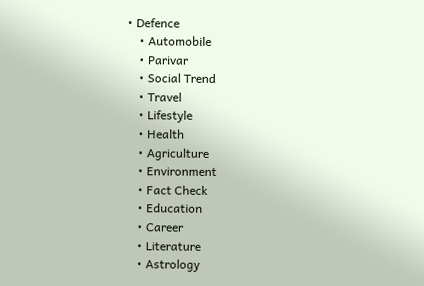• Defence
    • Automobile
    • Parivar
    • Social Trend
    • Travel
    • Lifestyle
    • Health
    • Agriculture
    • Environment
    • Fact Check
    • Education
    • Career
    • Literature
    • Astrology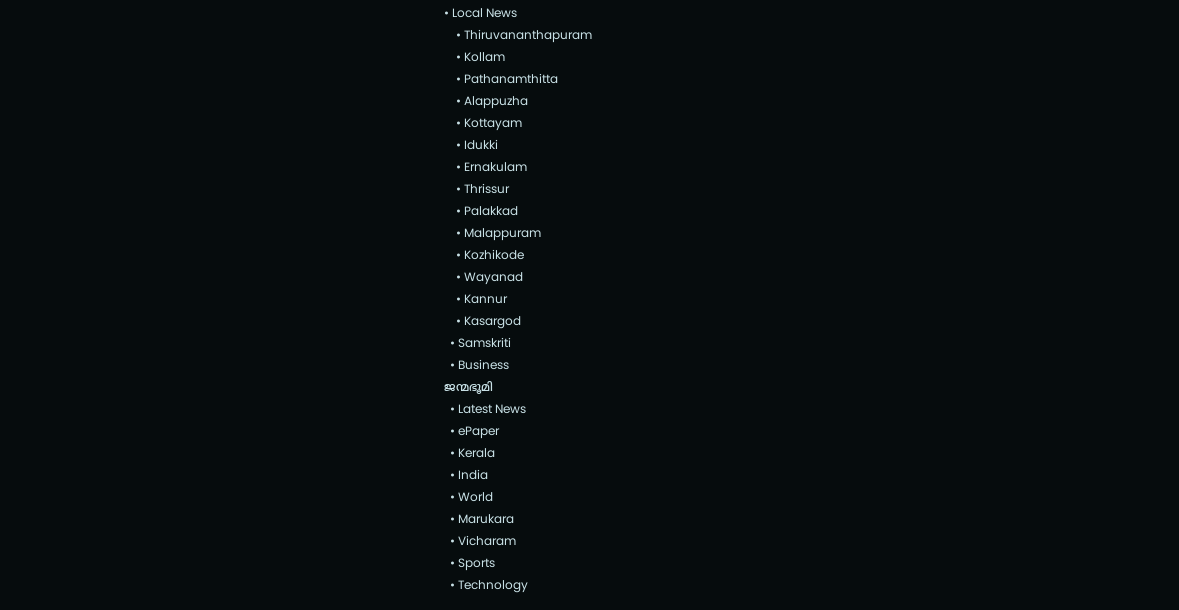• Local News
    • Thiruvananthapuram
    • Kollam
    • Pathanamthitta
    • Alappuzha
    • Kottayam
    • Idukki
    • Ernakulam
    • Thrissur
    • Palakkad
    • Malappuram
    • Kozhikode
    • Wayanad
    • Kannur
    • Kasargod
  • Samskriti
  • Business
ജന്മഭൂമി
  • Latest News
  • ePaper
  • Kerala
  • India
  • World
  • Marukara
  • Vicharam
  • Sports
  • Technology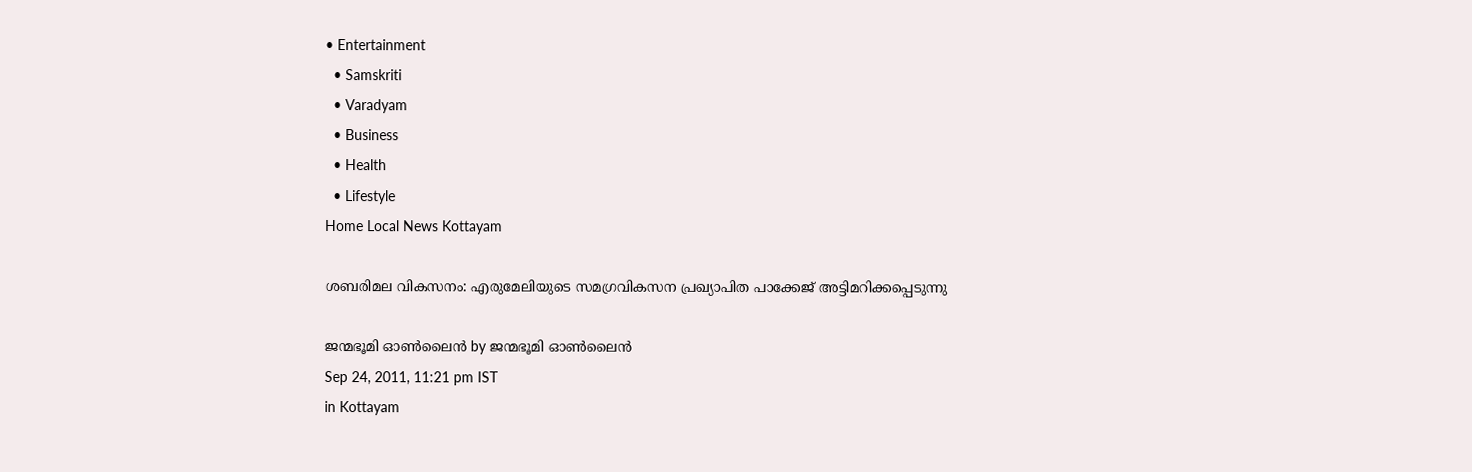• Entertainment
  • Samskriti
  • Varadyam
  • Business
  • Health
  • Lifestyle
Home Local News Kottayam

ശബരിമല വികസനം: എരുമേലിയുടെ സമഗ്രവികസന പ്രഖ്യാപിത പാക്കേജ്‌ അട്ടിമറിക്കപ്പെടുന്നു

ജന്മഭൂമി ഓണ്‍ലൈന്‍ by ജന്മഭൂമി ഓണ്‍ലൈന്‍
Sep 24, 2011, 11:21 pm IST
in Kottayam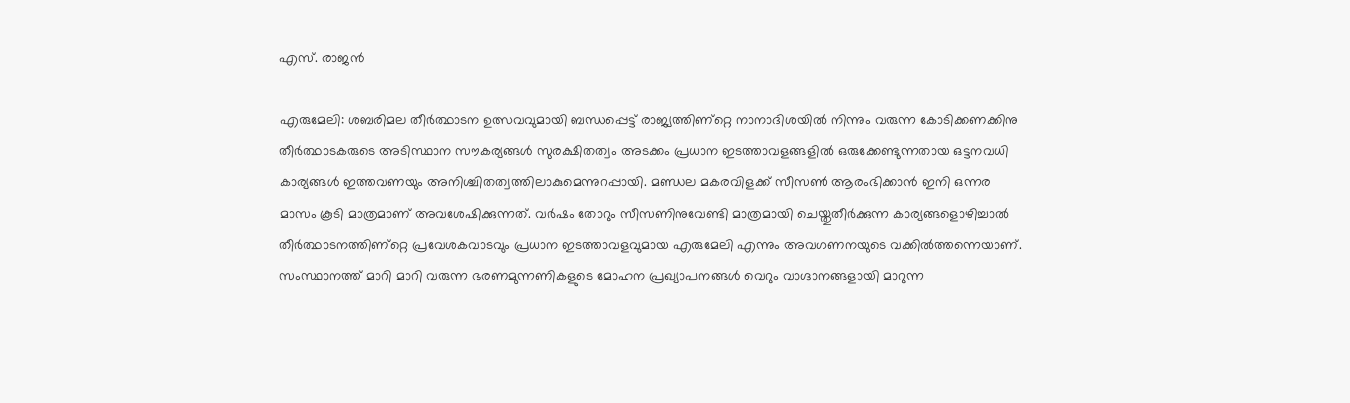എസ്‌. രാജന്‍

എരുമേലി: ശബരിമല തീര്‍ത്ഥാടന ഉത്സവവുമായി ബന്ധപ്പെട്ട്‌ രാജ്യത്തിണ്റ്റെ നാനാദിശയില്‍ നിന്നും വരുന്ന കോടിക്കണക്കിനു തീര്‍ത്ഥാടകരുടെ അടിസ്ഥാന സൗകര്യങ്ങള്‍ സുരക്ഷിതത്വം അടക്കം പ്രധാന ഇടത്താവളങ്ങളില്‍ ഒരുക്കേണ്ടുന്നതായ ഒട്ടനവധി കാര്യങ്ങള്‍ ഇത്തവണയും അനിശ്ചിതത്വത്തിലാകുമെന്നുറപ്പായി. മണ്ഡല മകരവിളക്ക്‌ സീസണ്‍ ആരംഭിക്കാന്‍ ഇനി ഒന്നര മാസം കൂടി മാത്രമാണ്‌ അവശേഷിക്കുന്നത്‌. വര്‍ഷം തോറും സീസണിനുവേണ്ടി മാത്രമായി ചെയ്തുതീര്‍ക്കുന്ന കാര്യങ്ങളൊഴിച്ചാല്‍ തീര്‍ത്ഥാടനത്തിണ്റ്റെ പ്രവേശകവാടവും പ്രധാന ഇടത്താവളവുമായ എരുമേലി എന്നും അവഗണനയുടെ വക്കില്‍ത്തന്നെയാണ്‌. സംസ്ഥാനത്ത്‌ മാറി മാറി വരുന്ന ഭരണമുന്നണികളുടെ മോഹന പ്രഖ്യാപനങ്ങള്‍ വെറും വാഗ്ദാനങ്ങളായി മാറുന്ന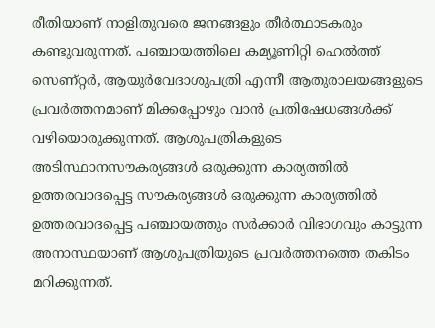രീതിയാണ്‌ നാളിതുവരെ ജനങ്ങളും തീര്‍ത്ഥാടകരും കണ്ടുവരുന്നത്‌. പഞ്ചായത്തിലെ കമ്യൂണിറ്റി ഹെല്‍ത്ത്‌ സെണ്റ്റര്‍, ആയുര്‍വേദാശുപത്രി എന്നീ ആതുരാലയങ്ങളുടെ പ്രവര്‍ത്തനമാണ്‌ മിക്കപ്പോഴും വാന്‍ പ്രതിഷേധങ്ങള്‍ക്ക്‌ വഴിയൊരുക്കുന്നത്‌. ആശുപത്രികളുടെ അടിസ്ഥാനസൗകര്യങ്ങള്‍ ഒരുക്കുന്ന കാര്യത്തില്‍ ഉത്തരവാദപ്പെട്ട സൗകര്യങ്ങള്‍ ഒരുക്കുന്ന കാര്യത്തില്‍ ഉത്തരവാദപ്പെട്ട പഞ്ചായത്തും സര്‍ക്കാര്‍ വിഭാഗവും കാട്ടുന്ന അനാസ്ഥയാണ്‌ ആശുപത്രിയുടെ പ്രവര്‍ത്തനത്തെ തകിടം മറിക്കുന്നത്‌.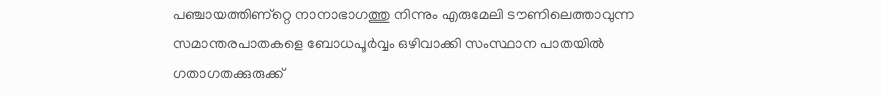പഞ്ചായത്തിണ്റ്റെ നാനാഭാഗത്തു നിന്നും എരുമേലി ടൗണിലെത്താവുന്ന സമാന്തരപാതകളെ ബോധപൂര്‍വ്വം ഒഴിവാക്കി സംസ്ഥാന പാതയില്‍ ഗതാഗതക്കുരുക്ക്‌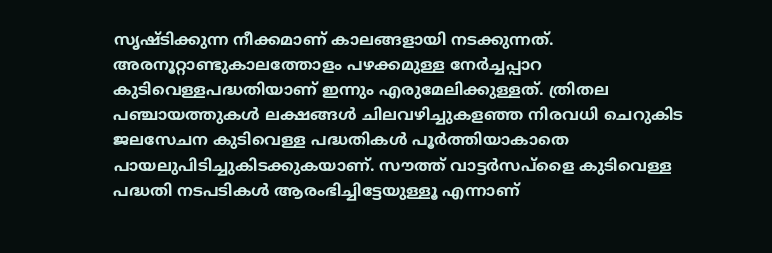സൃഷ്ടിക്കുന്ന നീക്കമാണ്‌ കാലങ്ങളായി നടക്കുന്നത്‌. അരനൂറ്റാണ്ടുകാലത്തോളം പഴക്കമുള്ള നേര്‍ച്ചപ്പാറ കുടിവെള്ളപദ്ധതിയാണ്‌ ഇന്നും എരുമേലിക്കുള്ളത്‌. ത്രിതല പഞ്ചായത്തുകള്‍ ലക്ഷങ്ങള്‍ ചിലവഴിച്ചുകളഞ്ഞ നിരവധി ചെറുകിട ജലസേചന കുടിവെള്ള പദ്ധതികള്‍ പൂര്‍ത്തിയാകാതെ പായലുപിടിച്ചുകിടക്കുകയാണ്‌. സൗത്ത്‌ വാട്ടര്‍സപ്ളൈ കുടിവെള്ള പദ്ധതി നടപടികള്‍ ആരംഭിച്ചിട്ടേയുള്ളൂ എന്നാണ്‌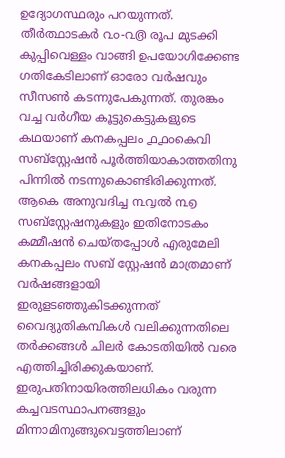ഉദ്യോഗസ്ഥരും പറയുന്നത്‌. തീര്‍ത്ഥാടകര്‍ ൨൦-൨൫ രൂപ മുടക്കി കുപ്പിവെള്ളം വാങ്ങി ഉപയോഗിക്കേണ്ട ഗതികേടിലാണ്‌ ഓരോ വര്‍ഷവും സീസണ്‍ കടന്നുപേകുന്നത്‌. തുരങ്കം വച്ച വര്‍ഗീയ കൂട്ടുകെട്ടുകളുടെ കഥയാണ്‌ കനകപ്പലം ൧൧൦കെവി സബ്സ്റ്റേഷന്‍ പൂര്‍ത്തിയാകാത്തതിനു പിന്നില്‍ നടന്നുകൊണ്ടിരിക്കുന്നത്‌. ആകെ അനുവദിച്ച ൩൮ല്‍ ൩൭ സബ്സ്റ്റേഷനുകളും ഇതിനോടകം കമ്മീഷന്‍ ചെയ്തപ്പോള്‍ എരുമേലി കനകപ്പലം സബ്‌ സ്റ്റേഷന്‍ മാത്രമാണ്‌ വര്‍ഷങ്ങളായി ഇരുളടഞ്ഞുകിടക്കുന്നത്‌ വൈദ്യുതികമ്പികള്‍ വലിക്കുന്നതിലെ തര്‍ക്കങ്ങള്‍ ചിലര്‍ കോടതിയില്‍ വരെ എത്തിച്ചിരിക്കുകയാണ്‌. ഇരുപതിനായിരത്തിലധികം വരുന്ന കച്ചവടസ്ഥാപനങ്ങളും മിന്നാമിനുങ്ങുവെട്ടത്തിലാണ്‌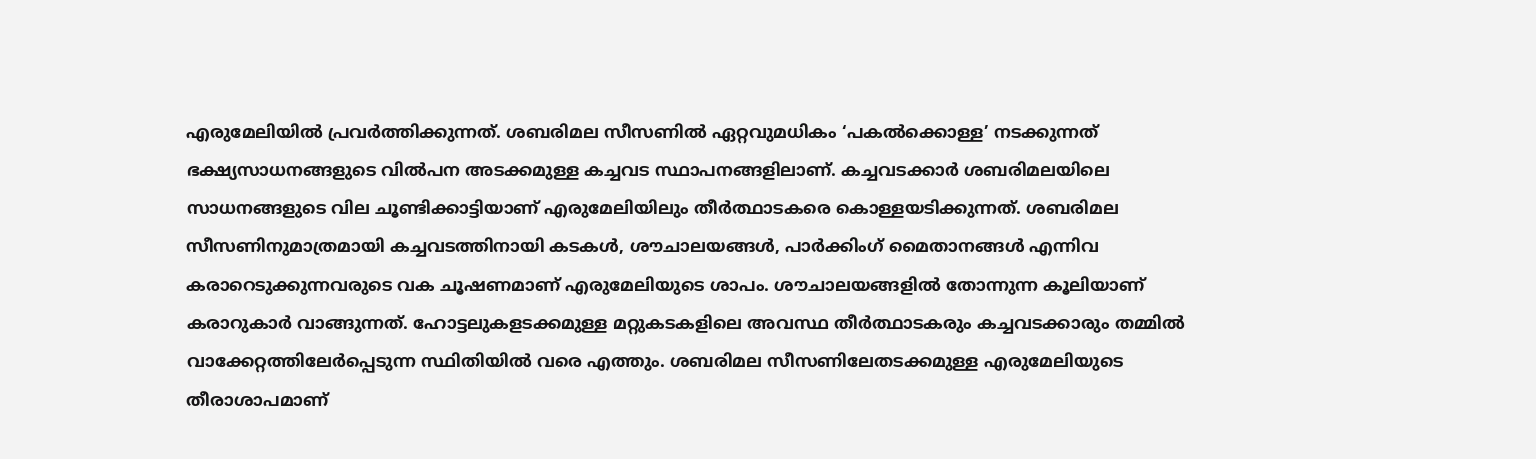എരുമേലിയില്‍ പ്രവര്‍ത്തിക്കുന്നത്‌. ശബരിമല സീസണില്‍ ഏറ്റവുമധികം ‘പകല്‍ക്കൊള്ള’ നടക്കുന്നത്‌ ഭക്ഷ്യസാധനങ്ങളുടെ വില്‍പന അടക്കമുള്ള കച്ചവട സ്ഥാപനങ്ങളിലാണ്‌. കച്ചവടക്കാര്‍ ശബരിമലയിലെ സാധനങ്ങളുടെ വില ചൂണ്ടിക്കാട്ടിയാണ്‌ എരുമേലിയിലും തീര്‍ത്ഥാടകരെ കൊള്ളയടിക്കുന്നത്‌. ശബരിമല സീസണിനുമാത്രമായി കച്ചവടത്തിനായി കടകള്‍, ശൗചാലയങ്ങള്‍, പാര്‍ക്കിംഗ്‌ മൈതാനങ്ങള്‍ എന്നിവ കരാറെടുക്കുന്നവരുടെ വക ചൂഷണമാണ്‌ എരുമേലിയുടെ ശാപം. ശൗചാലയങ്ങളില്‍ തോന്നുന്ന കൂലിയാണ്‌ കരാറുകാര്‍ വാങ്ങുന്നത്‌. ഹോട്ടലുകളടക്കമുള്ള മറ്റുകടകളിലെ അവസ്ഥ തീര്‍ത്ഥാടകരും കച്ചവടക്കാരും തമ്മില്‍ വാക്കേറ്റത്തിലേര്‍പ്പെടുന്ന സ്ഥിതിയില്‍ വരെ എത്തും. ശബരിമല സീസണിലേതടക്കമുള്ള എരുമേലിയുടെ തീരാശാപമാണ്‌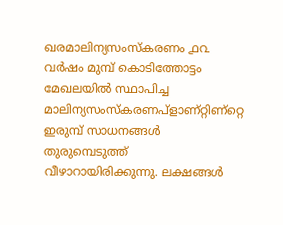ഖരമാലിന്യസംസ്കരണം ൧൨ വര്‍ഷം മുമ്പ്‌ കൊടിത്തോട്ടം മേഖലയില്‍ സ്ഥാപിച്ച മാലിന്യസംസ്കരണപ്ളാണ്റ്റിണ്റ്റെ ഇരുമ്പ്‌ സാധനങ്ങള്‍ തുരുമ്പെടുത്ത്‌ വീഴാറായിരിക്കുന്നു. ലക്ഷങ്ങള്‍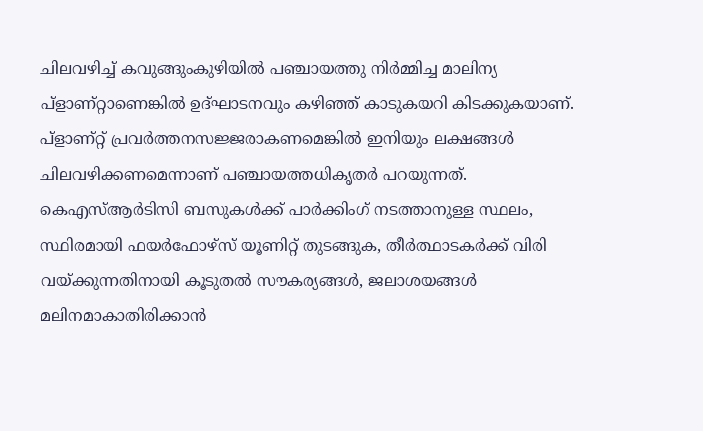ചിലവഴിച്ച്‌ കവുങ്ങുംകുഴിയില്‍ പഞ്ചായത്തു നിര്‍മ്മിച്ച മാലിന്യ പ്ളാണ്റ്റാണെങ്കില്‍ ഉദ്ഘാടനവും കഴിഞ്ഞ്‌ കാടുകയറി കിടക്കുകയാണ്‌. പ്ളാണ്റ്റ്‌ പ്രവര്‍ത്തനസജ്ജരാകണമെങ്കില്‍ ഇനിയും ലക്ഷങ്ങള്‍ ചിലവഴിക്കണമെന്നാണ്‌ പഞ്ചായത്തധികൃതര്‍ പറയുന്നത്‌. കെഎസ്‌ആര്‍ടിസി ബസുകള്‍ക്ക്‌ പാര്‍ക്കിംഗ്‌ നടത്താനുള്ള സ്ഥലം, സ്ഥിരമായി ഫയര്‍ഫോഴ്സ്‌ യൂണിറ്റ്‌ തുടങ്ങുക, തീര്‍ത്ഥാടകര്‍ക്ക്‌ വിരി വയ്‌ക്കുന്നതിനായി കൂടുതല്‍ സൗകര്യങ്ങള്‍, ജലാശയങ്ങള്‍ മലിനമാകാതിരിക്കാന്‍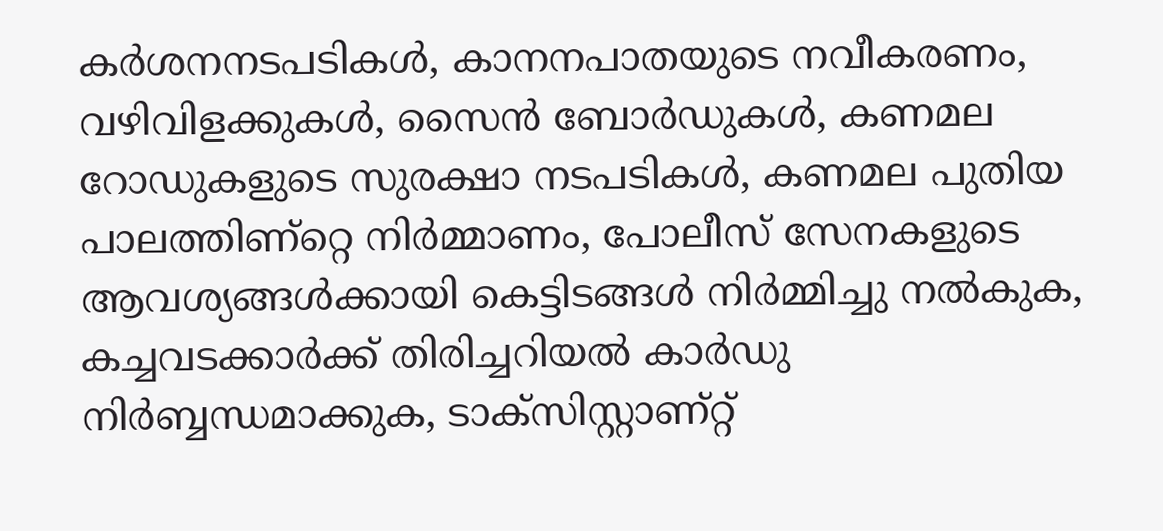കര്‍ശനനടപടികള്‍, കാനനപാതയുടെ നവീകരണം, വഴിവിളക്കുകള്‍, സൈന്‍ ബോര്‍ഡുകള്‍, കണമല റോഡുകളുടെ സുരക്ഷാ നടപടികള്‍, കണമല പുതിയ പാലത്തിണ്റ്റെ നിര്‍മ്മാണം, പോലീസ്‌ സേനകളുടെ ആവശ്യങ്ങള്‍ക്കായി കെട്ടിടങ്ങള്‍ നിര്‍മ്മിച്ചു നല്‍കുക, കച്ചവടക്കാര്‍ക്ക്‌ തിരിച്ചറിയല്‍ കാര്‍ഡു നിര്‍ബ്ബന്ധമാക്കുക, ടാക്സിസ്റ്റാണ്റ്റ്‌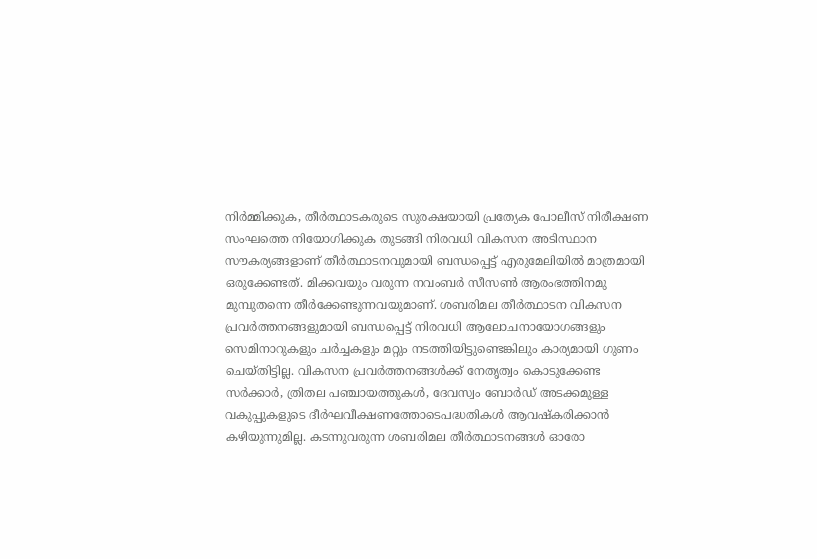നിര്‍മ്മിക്കുക, തീര്‍ത്ഥാടകരുടെ സുരക്ഷയായി പ്രത്യേക പോലീസ്‌ നിരീക്ഷണ സംഘത്തെ നിയോഗിക്കുക തുടങ്ങി നിരവധി വികസന അടിസ്ഥാന സൗകര്യങ്ങളാണ്‌ തീര്‍ത്ഥാടനവുമായി ബന്ധപ്പെട്ട്‌ എരുമേലിയില്‍ മാത്രമായി ഒരുക്കേണ്ടത്‌. മിക്കവയും വരുന്ന നവംബര്‍ സീസണ്‍ ആരംഭത്തിനമു മുമ്പുതന്നെ തീര്‍ക്കേണ്ടുന്നവയുമാണ്‌. ശബരിമല തീര്‍ത്ഥാടന വികസന പ്രവര്‍ത്തനങ്ങളുമായി ബന്ധപ്പെട്ട്‌ നിരവധി ആലോചനായോഗങ്ങളും സെമിനാറുകളും ചര്‍ച്ചകളും മറ്റും നടത്തിയിട്ടുണ്ടെങ്കിലും കാര്യമായി ഗുണം ചെയ്തിട്ടില്ല. വികസന പ്രവര്‍ത്തനങ്ങള്‍ക്ക്‌ നേതൃത്വം കൊടുക്കേണ്ട സര്‍ക്കാര്‍, ത്രിതല പഞ്ചായത്തുകള്‍, ദേവസ്വം ബോര്‍ഡ്‌ അടക്കമുള്ള വകുപ്പുകളുടെ ദീര്‍ഘവീക്ഷണത്തോടെപദ്ധതികള്‍ ആവഷ്കരിക്കാന്‍ കഴിയുന്നുമില്ല. കടന്നുവരുന്ന ശബരിമല തീര്‍ത്ഥാടനങ്ങള്‍ ഓരോ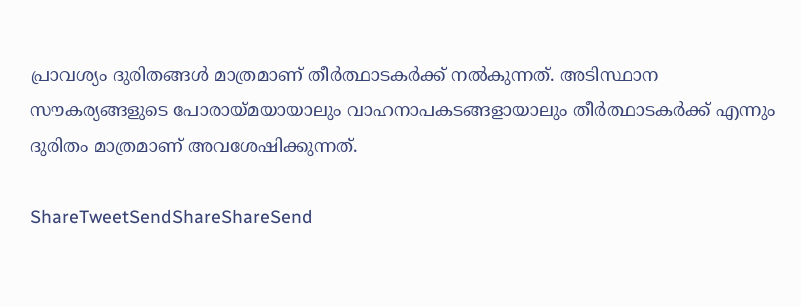പ്രാവശ്യം ദുരിതങ്ങള്‍ മാത്രമാണ്‌ തീര്‍ത്ഥാടകര്‍ക്ക്‌ നല്‍കുന്നത്‌. അടിസ്ഥാന സൗകര്യങ്ങളുടെ പോരായ്‌മയായാലും വാഹനാപകടങ്ങളായാലും തീര്‍ത്ഥാടകര്‍ക്ക്‌ എന്നും ദുരിതം മാത്രമാണ്‌ അവശേഷിക്കുന്നത്‌.

ShareTweetSendShareShareSend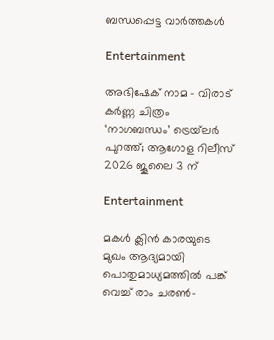ബന്ധപ്പെട്ട വാര്‍ത്തകള്‍

Entertainment

അഭിഷേക് നാമ – വിരാട് കർണ്ണ ചിത്രം ‘നാഗബന്ധം’ ട്രെയ്‌ലർ പുറത്ത്; ആഗോള റിലീസ് 2026 ജൂലൈ 3 ന്

Entertainment

മകൾ ക്ലിൻ കാരയുടെ മുഖം ആദ്യമായി പൊതുമാധ്യമത്തിൽ പങ്ക് വെച്ച് രാം ചരൺ-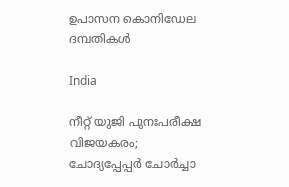ഉപാസന കൊനിഡേല ദമ്പതികൾ

India

നീറ്റ് യുജി പുനഃപരീക്ഷ വിജയകരം; ചോദ്യപ്പേപ്പർ ചോർച്ചാ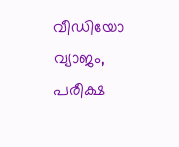വീഡിയോ വ്യാജം, പരീക്ഷ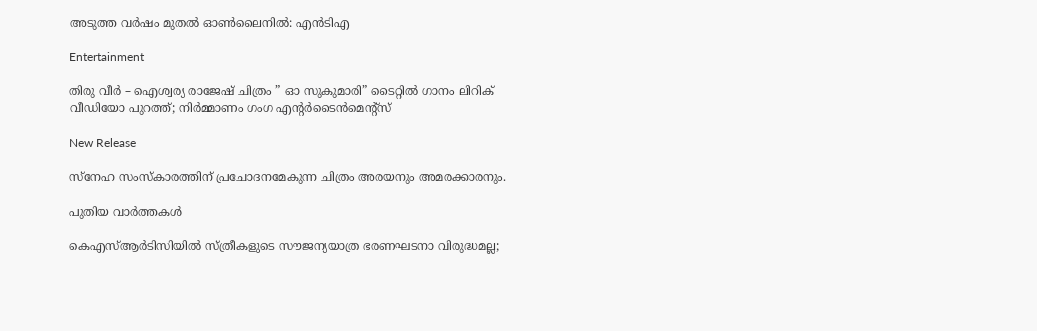അടുത്ത വർഷം മുതൽ ഓൺലൈനിൽ: എൻടിഎ

Entertainment

തിരു വീർ – ഐശ്വര്യ രാജേഷ് ചിത്രം ” ഓ സുകുമാരി” ടൈറ്റിൽ ഗാനം ലിറിക് വീഡിയോ പുറത്ത്; നിർമ്മാണം ഗംഗ എന്റർടൈൻമെന്റ്‌സ്

New Release

സ്നേഹ സംസ്‌കാരത്തിന് പ്രചോദനമേകുന്ന ചിത്രം അരയനും അമരക്കാരനും.

പുതിയ വാര്‍ത്തകള്‍

കെഎസ്ആർടിസിയിൽ സ്ത്രീകളുടെ സൗജന്യയാത്ര ഭരണഘടനാ വിരുദ്ധമല്ല;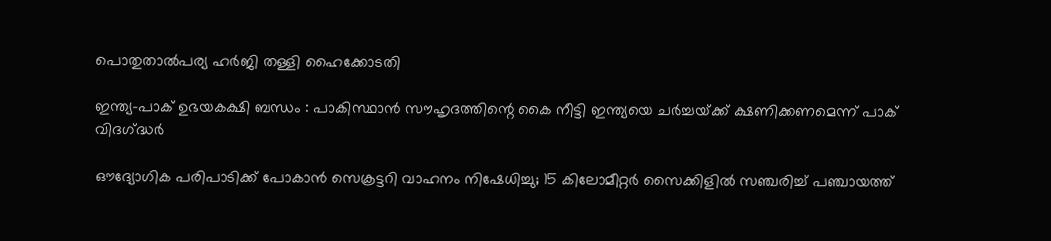പൊതുതാൽപര്യ ഹർജി തള്ളി ഹൈക്കോടതി

ഇന്ത്യ-പാക് ഉഭയകക്ഷി ബന്ധം : പാകിസ്ഥാൻ സൗഹൃദത്തിന്റെ കൈ നീട്ടി ഇന്ത്യയെ ചർച്ചയ്‌ക്ക് ക്ഷണിക്കണമെന്ന് പാക് വിദഗ്‌ദ്ധർ

ഔദ്യോഗിക പരിപാടിക്ക് പോകാൻ സെക്രട്ടറി വാഹനം നിഷേധിച്ചു; 15 കിലോമീറ്റ‌ർ സൈക്കിളിൽ സഞ്ചരിച്ച് പഞ്ചായത്ത്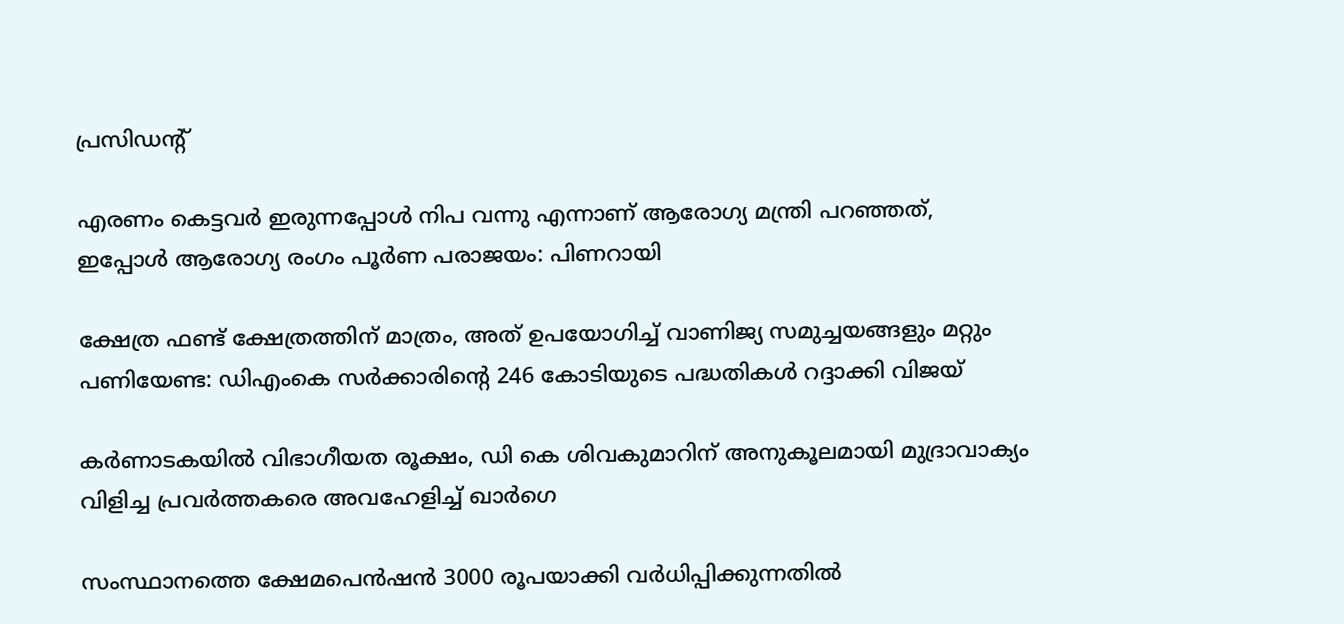പ്രസിഡന്റ്

എരണം കെട്ടവർ ഇരുന്നപ്പോൾ നിപ വന്നു എന്നാണ് ആരോഗ്യ മന്ത്രി പറഞ്ഞത്, ഇപ്പോൾ ആരോഗ്യ രംഗം പൂർണ പരാജയം: പിണറായി

ക്ഷേത്ര ഫണ്ട് ക്ഷേത്രത്തിന് മാത്രം, അത് ഉപയോഗിച്ച് വാണിജ്യ സമുച്ചയങ്ങളും മറ്റും പണിയേണ്ട: ഡിഎംകെ സർക്കാരിന്റെ 246 കോടിയുടെ പദ്ധതികൾ റദ്ദാക്കി വിജയ്

കർണാടകയിൽ വിഭാഗീയത രൂക്ഷം, ഡി കെ ശിവകുമാറിന് അനുകൂലമായി മുദ്രാവാക്യം വിളിച്ച പ്രവർത്തകരെ അവഹേളിച്ച് ഖാർഗെ

സംസ്ഥാനത്തെ ക്ഷേമപെൻഷൻ 3000 രൂപയാക്കി വർധിപ്പിക്കുന്നതിൽ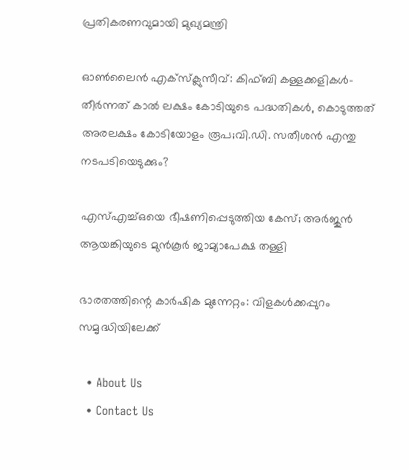പ്രതികരണവുമായി മുഖ്യമന്ത്രി

ഓൺലൈൻ എക്‌സ്‌ക്ലുസീവ്: കിഫ്ബി കള്ളക്കളികൾ- തീർന്നത് കാൽ ലക്ഷം കോടിയുടെ പദ്ധതികൾ, കൊടുത്തത് അരലക്ഷം കോടിയോളം രൂപ;വി.ഡി. സതീശൻ എന്തു നടപടിയെടുക്കും?

എസ്എച്ച്ഒയെ ഭീഷണിപ്പെടുത്തിയ കേസ്; അര്‍ജുന്‍ ആയങ്കിയുടെ മുന്‍കൂര്‍ ജാമ്യാപേക്ഷ തള്ളി

ഭാരതത്തിന്റെ കാര്‍ഷിക മുന്നേറ്റം: വിളകള്‍ക്കപ്പുറം സമൃദ്ധിയിലേക്ക്

  • About Us
  • Contact Us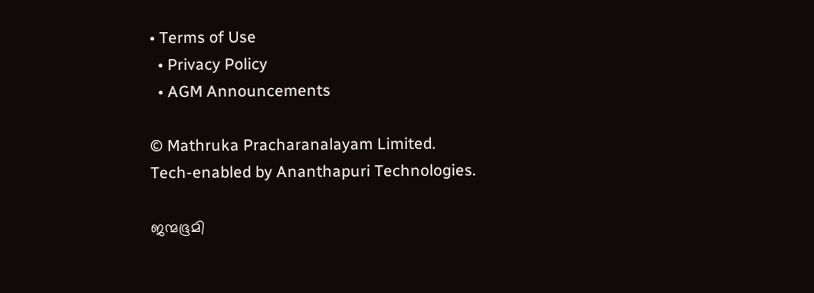• Terms of Use
  • Privacy Policy
  • AGM Announcements

© Mathruka Pracharanalayam Limited.
Tech-enabled by Ananthapuri Technologies.

ജന്മഭൂമി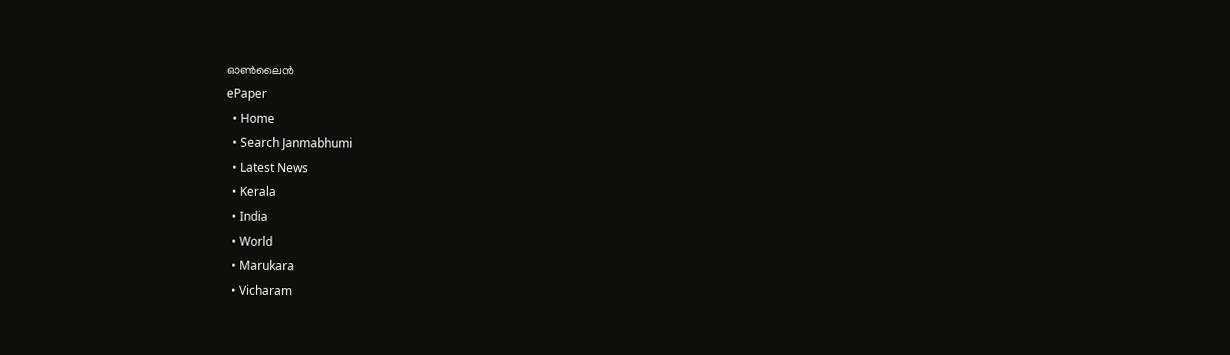ഓണ്‍ലൈന്‍
ePaper
  • Home
  • Search Janmabhumi
  • Latest News
  • Kerala
  • India
  • World
  • Marukara
  • Vicharam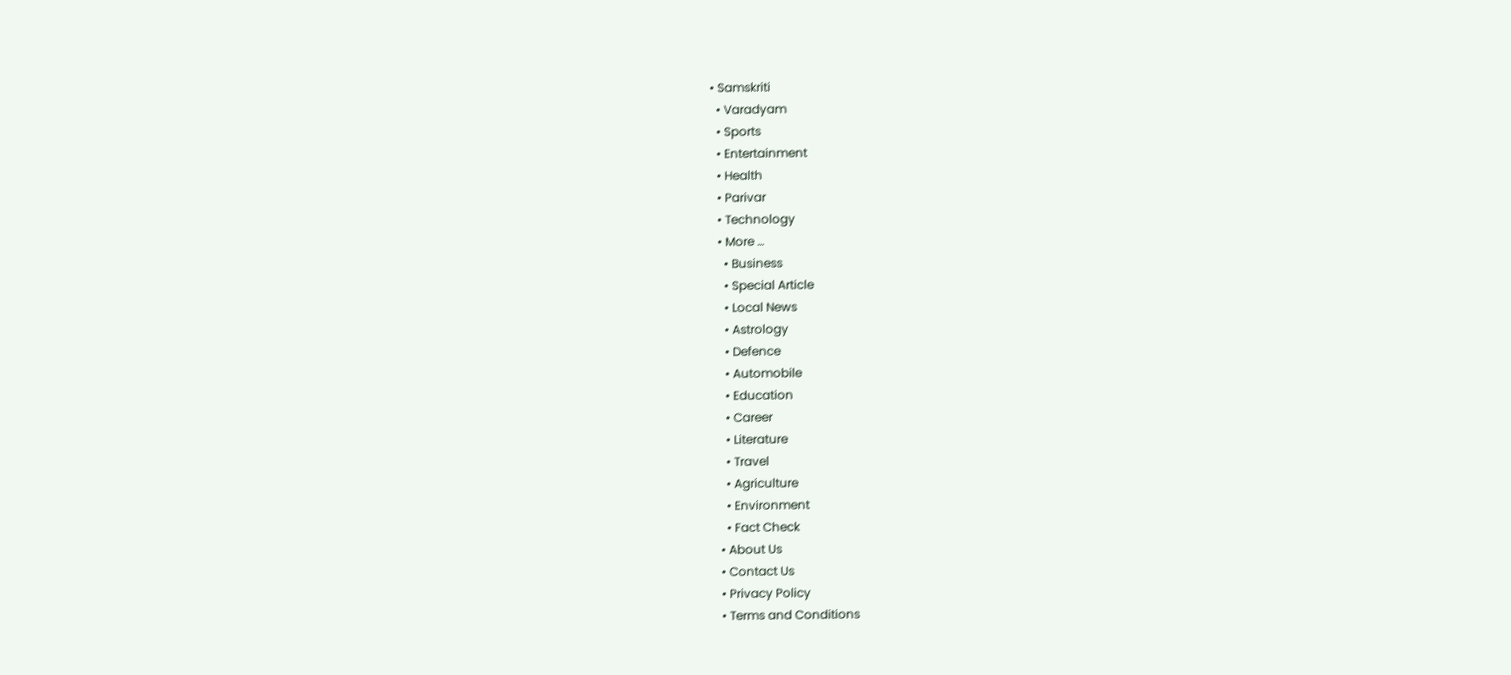• Samskriti
  • Varadyam
  • Sports
  • Entertainment
  • Health
  • Parivar
  • Technology
  • More …
    • Business
    • Special Article
    • Local News
    • Astrology
    • Defence
    • Automobile
    • Education
    • Career
    • Literature
    • Travel
    • Agriculture
    • Environment
    • Fact Check
  • About Us
  • Contact Us
  • Privacy Policy
  • Terms and Conditions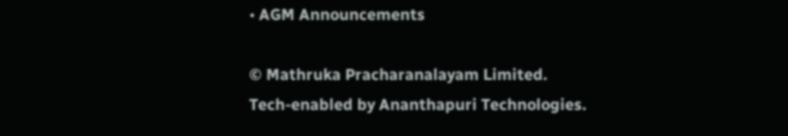• AGM Announcements

© Mathruka Pracharanalayam Limited.
Tech-enabled by Ananthapuri Technologies.